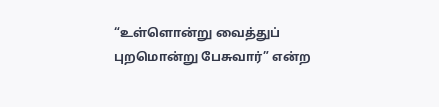“உள்ளொன்று வைத்துப் புறமொன்று பேசுவார்” என்ற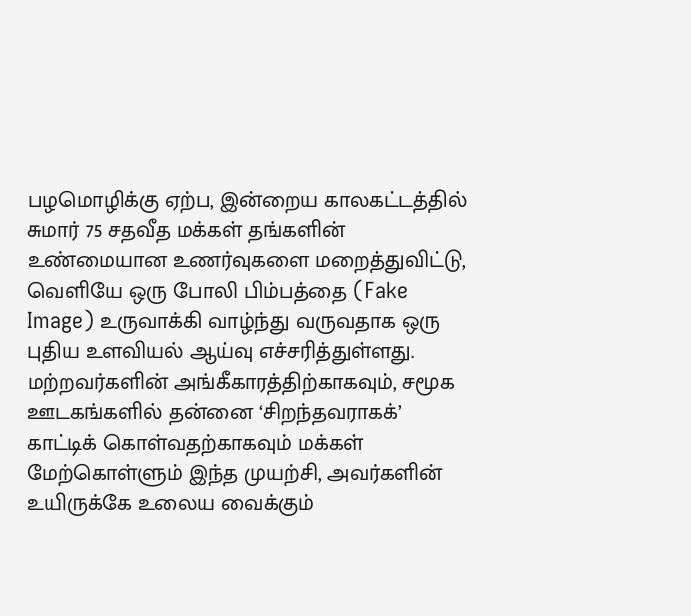பழமொழிக்கு ஏற்ப, இன்றைய காலகட்டத்தில் சுமார் 75 சதவீத மக்கள் தங்களின் உண்மையான உணர்வுகளை மறைத்துவிட்டு, வெளியே ஒரு போலி பிம்பத்தை (Fake Image) உருவாக்கி வாழ்ந்து வருவதாக ஒரு புதிய உளவியல் ஆய்வு எச்சரித்துள்ளது.
மற்றவர்களின் அங்கீகாரத்திற்காகவும், சமூக ஊடகங்களில் தன்னை ‘சிறந்தவராகக்’ காட்டிக் கொள்வதற்காகவும் மக்கள் மேற்கொள்ளும் இந்த முயற்சி, அவர்களின் உயிருக்கே உலைய வைக்கும்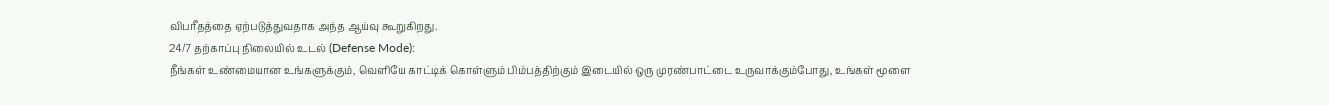விபரீதத்தை ஏற்படுத்துவதாக அந்த ஆய்வு கூறுகிறது.
24/7 தற்காப்பு நிலையில் உடல் (Defense Mode):
நீங்கள் உண்மையான உங்களுக்கும், வெளியே காட்டிக் கொள்ளும் பிம்பத்திற்கும் இடையில் ஒரு முரண்பாட்டை உருவாக்கும்போது, உங்கள் மூளை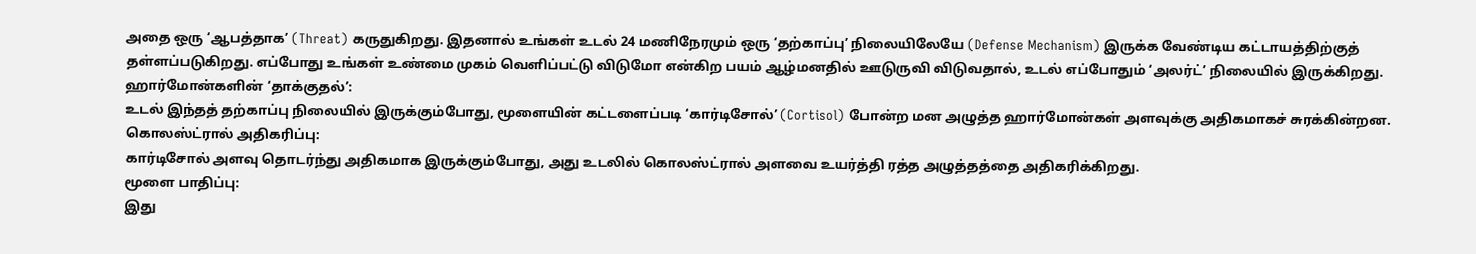அதை ஒரு ‘ஆபத்தாக’ (Threat) கருதுகிறது. இதனால் உங்கள் உடல் 24 மணிநேரமும் ஒரு ‘தற்காப்பு’ நிலையிலேயே (Defense Mechanism) இருக்க வேண்டிய கட்டாயத்திற்குத் தள்ளப்படுகிறது. எப்போது உங்கள் உண்மை முகம் வெளிப்பட்டு விடுமோ என்கிற பயம் ஆழ்மனதில் ஊடுருவி விடுவதால், உடல் எப்போதும் ‘அலர்ட்’ நிலையில் இருக்கிறது.
ஹார்மோன்களின் ‘தாக்குதல்’:
உடல் இந்தத் தற்காப்பு நிலையில் இருக்கும்போது, மூளையின் கட்டளைப்படி ‘கார்டிசோல்’ (Cortisol) போன்ற மன அழுத்த ஹார்மோன்கள் அளவுக்கு அதிகமாகச் சுரக்கின்றன.
கொலஸ்ட்ரால் அதிகரிப்பு:
கார்டிசோல் அளவு தொடர்ந்து அதிகமாக இருக்கும்போது, அது உடலில் கொலஸ்ட்ரால் அளவை உயர்த்தி ரத்த அழுத்தத்தை அதிகரிக்கிறது.
மூளை பாதிப்பு:
இது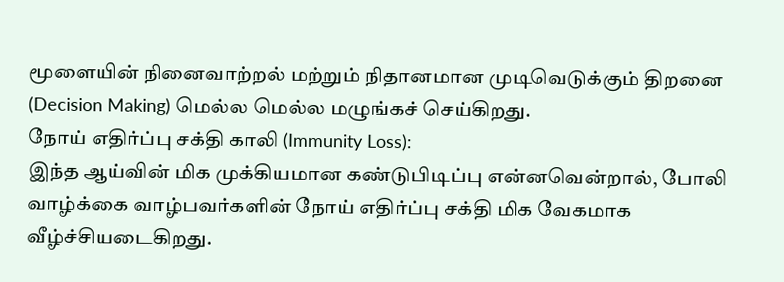மூளையின் நினைவாற்றல் மற்றும் நிதானமான முடிவெடுக்கும் திறனை (Decision Making) மெல்ல மெல்ல மழுங்கச் செய்கிறது.
நோய் எதிர்ப்பு சக்தி காலி (Immunity Loss):
இந்த ஆய்வின் மிக முக்கியமான கண்டுபிடிப்பு என்னவென்றால், போலி வாழ்க்கை வாழ்பவர்களின் நோய் எதிர்ப்பு சக்தி மிக வேகமாக வீழ்ச்சியடைகிறது.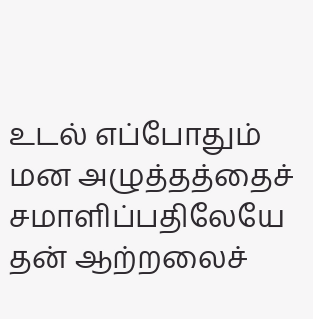உடல் எப்போதும் மன அழுத்தத்தைச் சமாளிப்பதிலேயே தன் ஆற்றலைச்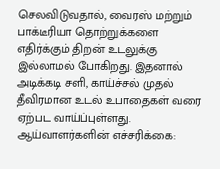செலவிடுவதால், வைரஸ் மற்றும் பாக்டீரியா தொற்றுக்களை எதிர்க்கும் திறன் உடலுக்கு இல்லாமல் போகிறது. இதனால் அடிக்கடி சளி, காய்ச்சல் முதல் தீவிரமான உடல் உபாதைகள் வரை ஏற்பட வாய்ப்புள்ளது.
ஆய்வாளர்களின் எச்சரிக்கை: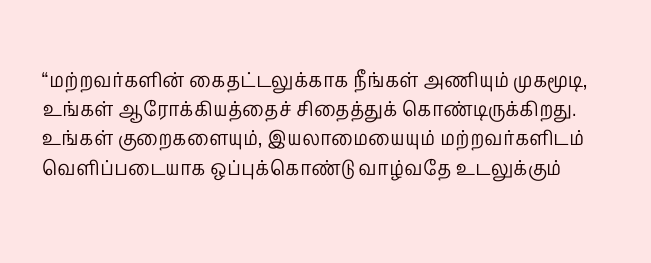“மற்றவர்களின் கைதட்டலுக்காக நீங்கள் அணியும் முகமூடி, உங்கள் ஆரோக்கியத்தைச் சிதைத்துக் கொண்டிருக்கிறது. உங்கள் குறைகளையும், இயலாமையையும் மற்றவர்களிடம் வெளிப்படையாக ஒப்புக்கொண்டு வாழ்வதே உடலுக்கும்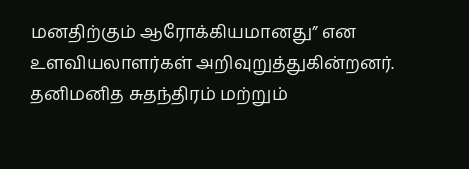மனதிற்கும் ஆரோக்கியமானது” என உளவியலாளர்கள் அறிவுறுத்துகின்றனர்.
தனிமனித சுதந்திரம் மற்றும்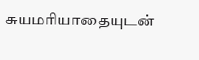சுயமரியாதையுடன்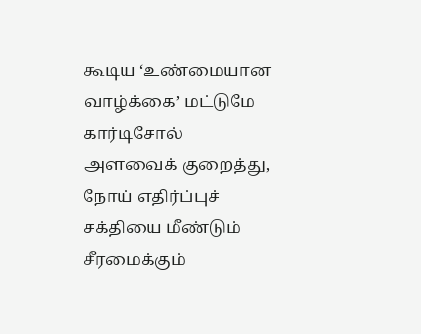கூடிய ‘உண்மையான வாழ்க்கை’ மட்டுமே கார்டிசோல் அளவைக் குறைத்து, நோய் எதிர்ப்புச் சக்தியை மீண்டும் சீரமைக்கும்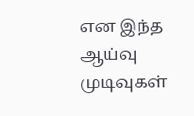என இந்த ஆய்வு முடிவுகள்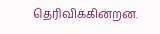தெரிவிக்கின்றன.